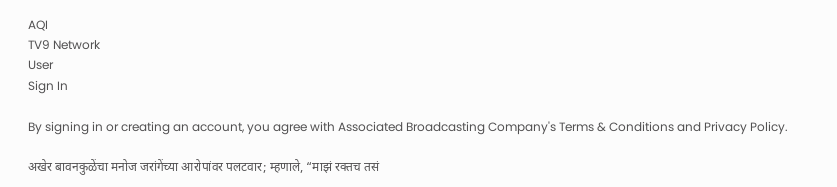AQI
TV9 Network
User
Sign In

By signing in or creating an account, you agree with Associated Broadcasting Company's Terms & Conditions and Privacy Policy.

अखेर बावनकुळेंचा मनोज जरांगेंच्या आरोपांवर पलटवार; म्हणाले, “माझं रक्तच तसं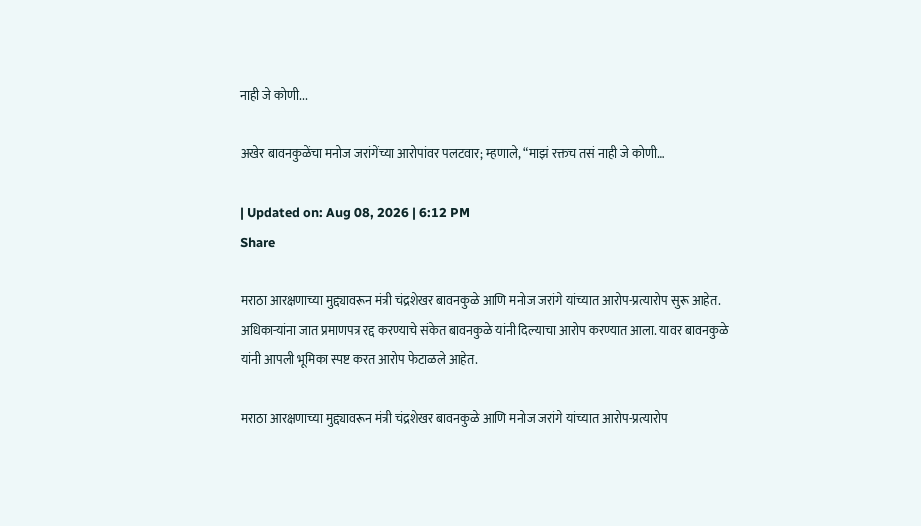नाही जे कोणी...

अखेर बावनकुळेंचा मनोज जरांगेंच्या आरोपांवर पलटवार; म्हणाले, “माझं रक्तच तसं नाही जे कोणी…

| Updated on: Aug 08, 2026 | 6:12 PM
Share

मराठा आरक्षणाच्या मुद्द्यावरून मंत्री चंद्रशेखर बावनकुळे आणि मनोज जरांगे यांच्यात आरोप-प्रत्यारोप सुरू आहेत. अधिकाऱ्यांना जात प्रमाणपत्र रद्द करण्याचे संकेत बावनकुळे यांनी दिल्याचा आरोप करण्यात आला. यावर बावनकुळे यांनी आपली भूमिका स्पष्ट करत आरोप फेटाळले आहेत.

मराठा आरक्षणाच्या मुद्द्यावरून मंत्री चंद्रशेखर बावनकुळे आणि मनोज जरांगे यांच्यात आरोप-प्रत्यारोप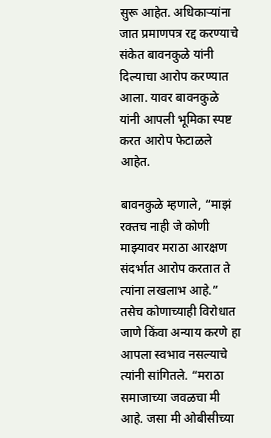सुरू आहेत. अधिकाऱ्यांना जात प्रमाणपत्र रद्द करण्याचे संकेत बावनकुळे यांनी दिल्याचा आरोप करण्यात आला. यावर बावनकुळे यांनी आपली भूमिका स्पष्ट करत आरोप फेटाळले आहेत.

बावनकुळे म्हणाले, “माझं रक्तच नाही जे कोणी माझ्यावर मराठा आरक्षण संदर्भात आरोप करतात ते त्यांना लखलाभ आहे.” तसेच कोणाच्याही विरोधात जाणे किंवा अन्याय करणे हा आपला स्वभाव नसल्याचे त्यांनी सांगितले. “मराठा समाजाच्या जवळचा मी आहे. जसा मी ओबीसीच्या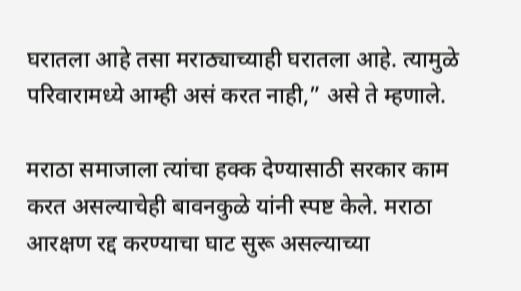घरातला आहे तसा मराठ्याच्याही घरातला आहे. त्यामुळे परिवारामध्ये आम्ही असं करत नाही,” असे ते म्हणाले.

मराठा समाजाला त्यांचा हक्क देण्यासाठी सरकार काम करत असल्याचेही बावनकुळे यांनी स्पष्ट केले. मराठा आरक्षण रद्द करण्याचा घाट सुरू असल्याच्या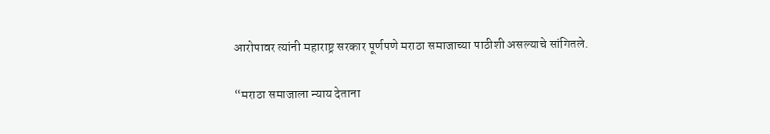आरोपावर त्यांनी महाराष्ट्र सरकार पूर्णपणे मराठा समाजाच्या पाठीशी असल्याचे सांगितले.

“मराठा समाजाला न्याय देताना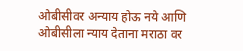ओबीसीवर अन्याय होऊ नये आणि ओबीसीला न्याय देताना मराठा वर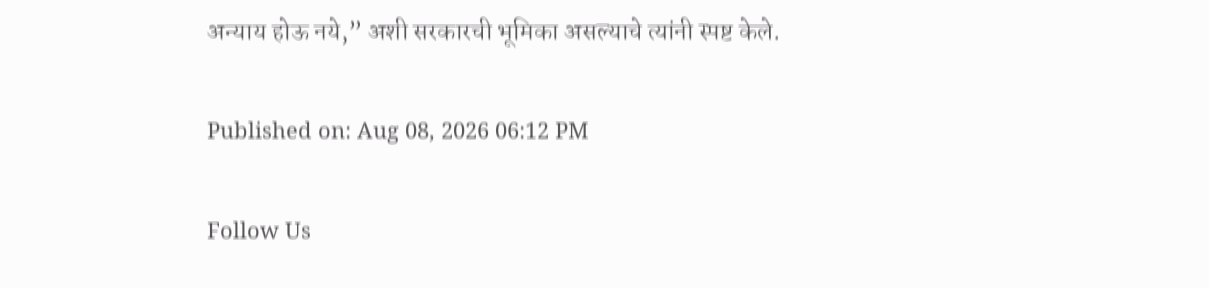अन्याय होऊ नये,” अशी सरकारची भूमिका असल्याचे त्यांनी स्पष्ट केले.

Published on: Aug 08, 2026 06:12 PM

Follow Us